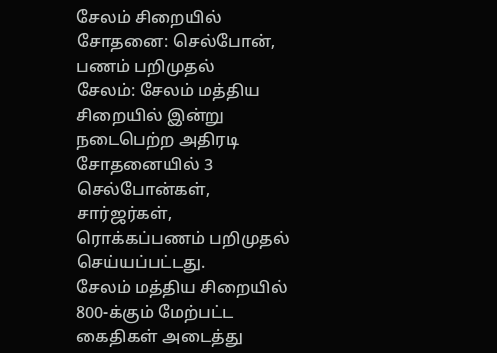சேலம் சிறையில் சோதனை: செல்போன், பணம் பறிமுதல்
சேலம்: சேலம் மத்திய சிறையில் இன்று நடைபெற்ற அதிரடி சோதனையில் 3 செல்போன்கள், சார்ஜர்கள், ரொக்கப்பணம் பறிமுதல் செய்யப்பட்டது.
சேலம் மத்திய சிறையில் 800-க்கும் மேற்பட்ட கைதிகள் அடைத்து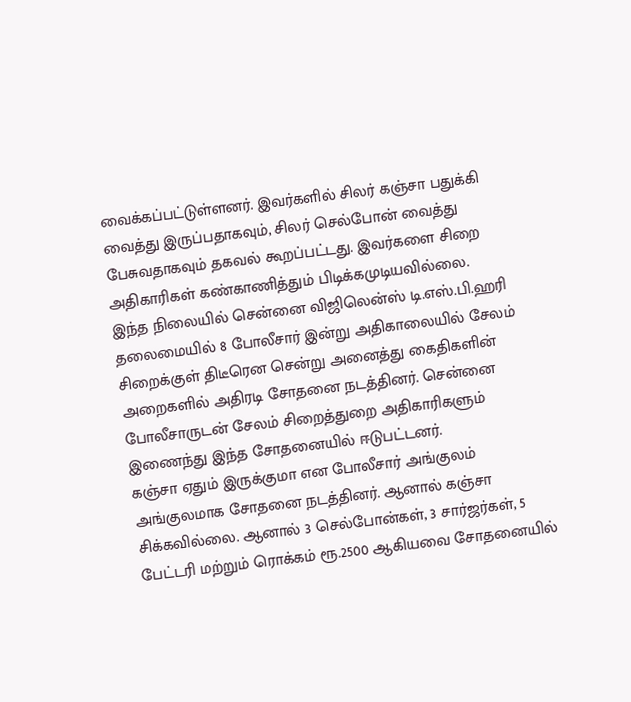வைக்கப்பட்டுள்ளனர். இவர்களில் சிலர் கஞ்சா பதுக்கி வைத்து இருப்பதாகவும், சிலர் செல்போன் வைத்து பேசுவதாகவும் தகவல் கூறப்பட்டது. இவர்களை சிறை அதிகாரிகள் கண்காணித்தும் பிடிக்கமுடியவில்லை.
இந்த நிலையில் சென்னை விஜிலென்ஸ் டி.எஸ்.பி.ஹரி தலைமையில் 8 போலீசார் இன்று அதிகாலையில் சேலம் சிறைக்குள் திடீரென சென்று அனைத்து கைதிகளின் அறைகளில் அதிரடி சோதனை நடத்தினர். சென்னை போலீசாருடன் சேலம் சிறைத்துறை அதிகாரிகளும் இணைந்து இந்த சோதனையில் ஈடுபட்டனர்.
கஞ்சா ஏதும் இருக்குமா என போலீசார் அங்குலம் அங்குலமாக சோதனை நடத்தினர். ஆனால் கஞ்சா சிக்கவில்லை. ஆனால் 3 செல்போன்கள், 3 சார்ஜர்கள், 5 பேட்டரி மற்றும் ரொக்கம் ரூ.2500 ஆகியவை சோதனையில்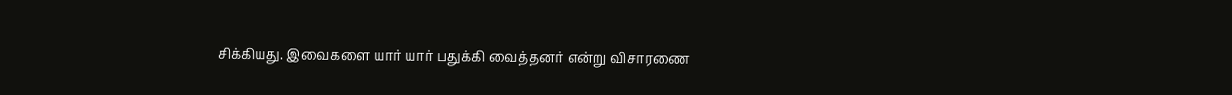சிக்கியது. இவைகளை யார் யார் பதுக்கி வைத்தனர் என்று விசாரணை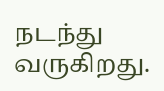நடந்து வருகிறது.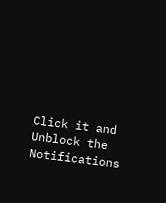Click it and Unblock the Notifications